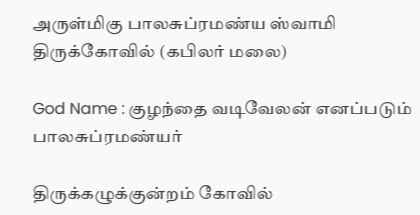அருள்மிகு பாலசுப்ரமண்ய ஸ்வாமி திருக்கோவில் (கபிலர் மலை)

God Name : குழந்தை வடிவேலன் எனப்படும் பாலசுப்ரமண்யர்

திருக்கழுக்குன்றம் கோவில்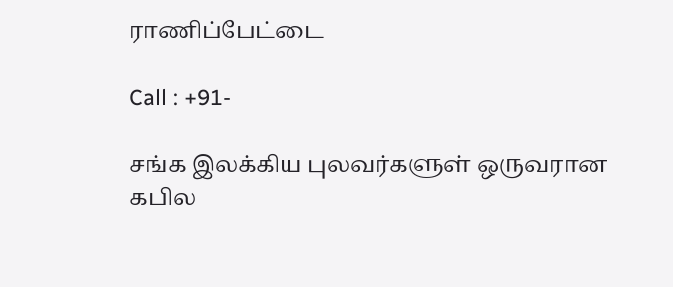ராணிப்பேட்டை

Call : +91-

சங்க இலக்கிய புலவர்களுள் ஒருவரான கபில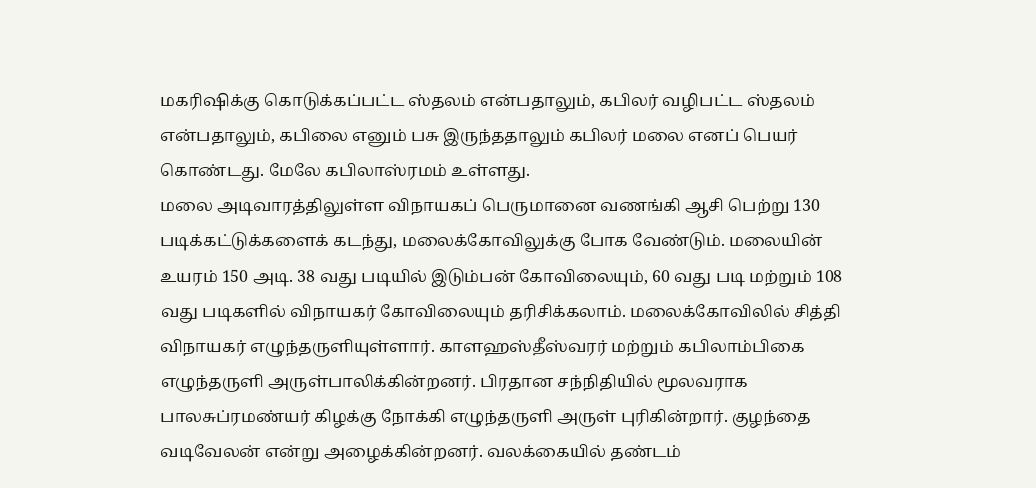மகரிஷிக்கு கொடுக்கப்பட்ட ஸ்தலம் என்பதாலும், கபிலர் வழிபட்ட ஸ்தலம் என்பதாலும், கபிலை எனும் பசு இருந்ததாலும் கபிலர் மலை எனப் பெயர் கொண்டது. மேலே கபிலாஸ்ரமம் உள்ளது.
மலை அடிவாரத்திலுள்ள விநாயகப் பெருமானை வணங்கி ஆசி பெற்று 130 படிக்கட்டுக்களைக் கடந்து, மலைக்கோவிலுக்கு போக வேண்டும். மலையின் உயரம் 150 அடி. 38 வது படியில் இடும்பன் கோவிலையும், 60 வது படி மற்றும் 108 வது படிகளில் விநாயகர் கோவிலையும் தரிசிக்கலாம். மலைக்கோவிலில் சித்தி விநாயகர் எழுந்தருளியுள்ளார். காளஹஸ்தீஸ்வரர் மற்றும் கபிலாம்பிகை எழுந்தருளி அருள்பாலிக்கின்றனர். பிரதான சந்நிதியில் மூலவராக பாலசுப்ரமண்யர் கிழக்கு நோக்கி எழுந்தருளி அருள் புரிகின்றார். குழந்தை வடிவேலன் என்று அழைக்கின்றனர். வலக்கையில் தண்டம்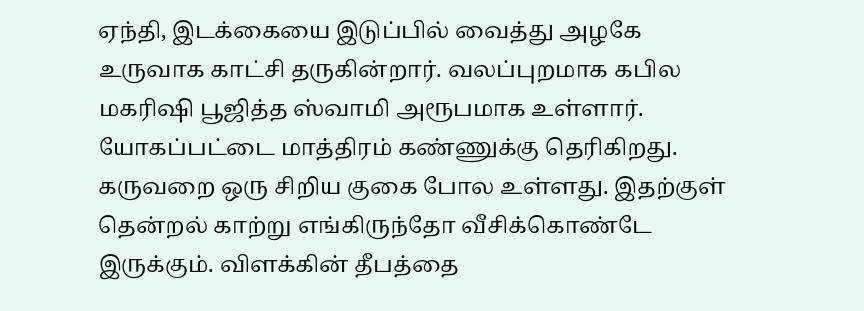ஏந்தி, இடக்கையை இடுப்பில் வைத்து அழகே உருவாக காட்சி தருகின்றார். வலப்புறமாக கபில மகரிஷி பூஜித்த ஸ்வாமி அரூபமாக உள்ளார். யோகப்பட்டை மாத்திரம் கண்ணுக்கு தெரிகிறது. கருவறை ஒரு சிறிய குகை போல உள்ளது. இதற்குள் தென்றல் காற்று எங்கிருந்தோ வீசிக்கொண்டே இருக்கும். விளக்கின் தீபத்தை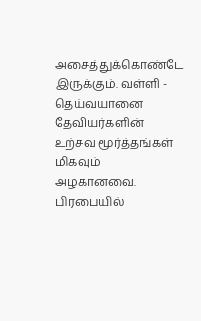அசைத்துக்கொண்டே இருக்கும். வள்ளி - தெய்வயானை தேவியர்களின் உற்சவ மூர்த்தங்கள் மிகவும் அழகானவை. பிரபையில்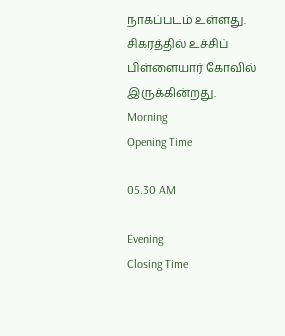நாகப்படம் உள்ளது. சிகரத்தில் உச்சிப் பிள்ளையார் கோவில் இருக்கின்றது.
Morning
Opening Time

05.30 AM

Evening
Closing Time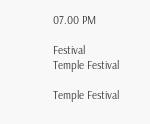07.00 PM

Festival
Temple Festival

Temple Festival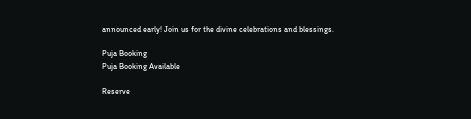announced early! Join us for the divine celebrations and blessings.

Puja Booking
Puja Booking Available

Reserve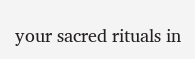your sacred rituals in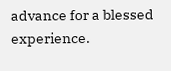advance for a blessed experience.